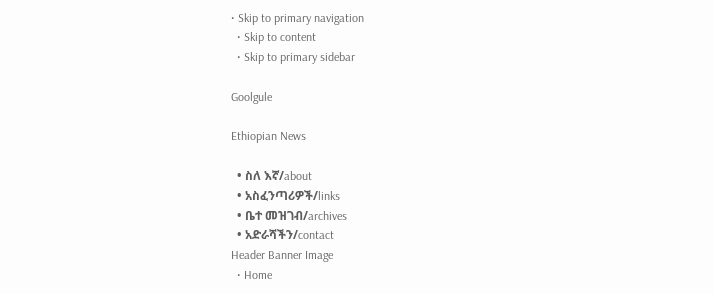• Skip to primary navigation
  • Skip to content
  • Skip to primary sidebar

Goolgule

Ethiopian News

  • ስለ እኛ/about
  • አስፈንጣሪዎች/links
  • ቤተ መዝገብ/archives
  • አድራሻችን/contact
Header Banner Image
  • Home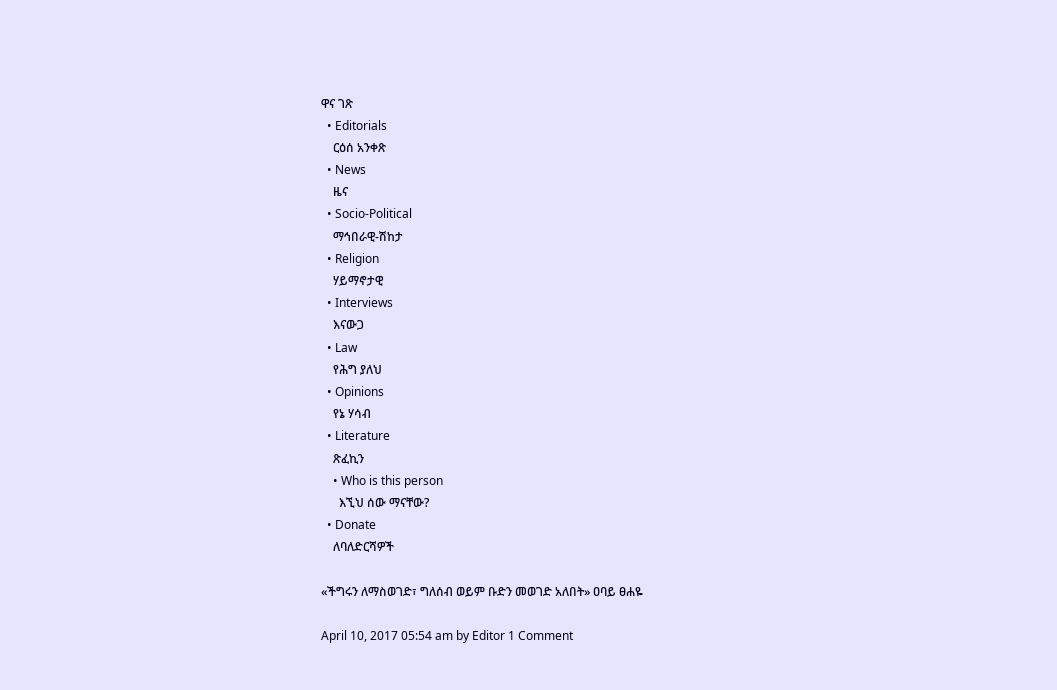ዋና ገጽ
  • Editorials
    ርዕሰ አንቀጽ
  • News
    ዜና
  • Socio-Political
    ማኅበራዊ-ሽከታ
  • Religion
    ሃይማኖታዊ
  • Interviews
    እናውጋ
  • Law
    የሕግ ያለህ
  • Opinions
    የኔ ሃሳብ
  • Literature
    ጽፈኪን
    • Who is this person
      እኚህ ሰው ማናቸው?
  • Donate
    ለባለድርሻዎች

«ችግሩን ለማስወገድ፣ ግለሰብ ወይም ቡድን መወገድ አለበት» ዐባይ ፀሐዬ

April 10, 2017 05:54 am by Editor 1 Comment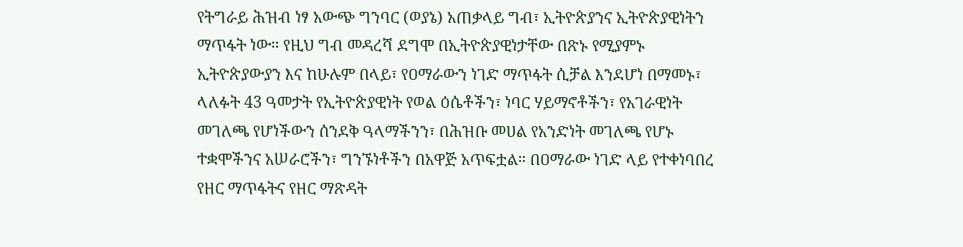የትግራይ ሕዝብ ነፃ አውጭ ግንባር (ወያኔ) አጠቃላይ ግብ፣ ኢትዮጵያንና ኢትዮጵያዊነትን ማጥፋት ነው። የዚህ ግብ መዳረሻ ደግሞ በኢትዮጵያዊነታቸው በጽኑ የሚያምኑ ኢትዮጵያውያን እና ከሁሉም በላይ፣ የዐማራውን ነገድ ማጥፋት ሲቻል እንደሆነ በማመኑ፣ ላለፉት 43 ዓመታት የኢትዮጵያዊነት የወል ዕሴቶችን፣ ነባር ሃይማኖቶችን፣ የአገራዊነት መገለጫ የሆነችውን ሰንደቅ ዓላማችንን፣ በሕዝቡ መሀል የአንድነት መገለጫ የሆኑ ተቋሞችንና አሠራሮችን፣ ግንኙነቶችን በአዋጅ አጥፍቷል። በዐማራው ነገድ ላይ የተቀነባበረ የዘር ማጥፋትና የዘር ማጽዳት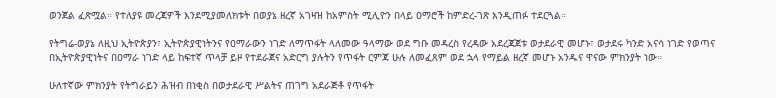ወንጀል ፈጽሟል። የተለያዩ መረጃዎች እንደሚያመለክቱት በወያኔ ዘረኛ አገዛዝ ከአምስት ሚሊዮን በላይ ዐማሮች ከምድረ-ገጽ እንዲጠፉ ተደርጓል።

የትግሬ-ወያኔ ለዚህ ኢትዮጵያን፣ ኢትዮጵያዊነትንና የዐማራውን ነገድ ለማጥፋት ላለመው ዓላማው ወደ ግቡ መዳረስ የረዳው አደረጃጀቱ ወታደራዊ መሆኑ፣ ወታደሩ ካንድ አናሳ ነገድ የወጣና በኢትዮጵያዊነትና በዐማራ ነገድ ላይ ከፍተኛ ጥላቻ ይዞ የተደራጀና አድርግ ያሉትን የጥፋት ርምጃ ሁሉ ለመፈጸም ወደ ኋላ የማይል ዘረኛ መሆኑ አንዱና ዋናው ምክንያት ነው።

ሁለተኛው ምክንያት የትግራይን ሕዝብ በነቂስ በወታደራዊ ሥልትና ጠገግ አደራጅቶ የጥፋት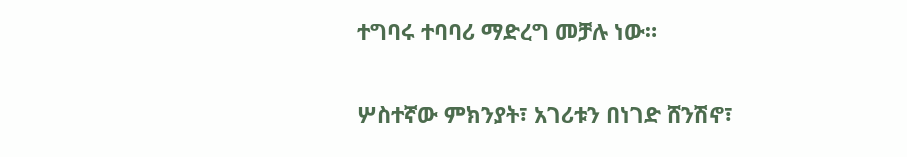ተግባሩ ተባባሪ ማድረግ መቻሉ ነው።

ሦስተኛው ምክንያት፣ አገሪቱን በነገድ ሸንሽኖ፣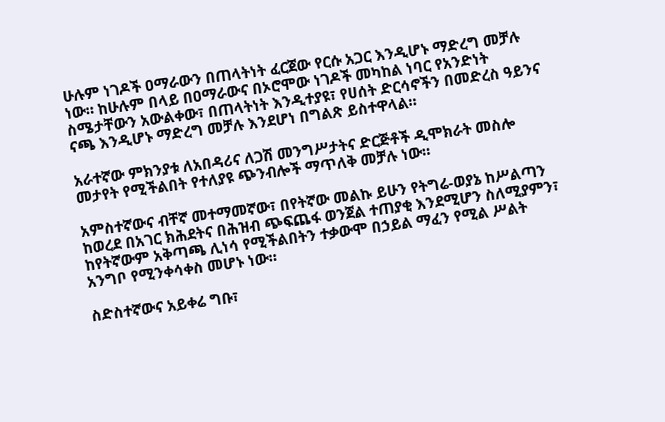ሁሉም ነገዶች ዐማራውን በጠላትነት ፈርጀው የርሱ አጋር እንዲሆኑ ማድረግ መቻሉ ነው። ከሁሉም በላይ በዐማራውና በኦሮሞው ነገዶች መካከል ነባር የአንድነት ስሜታቸውን አውልቀው፣ በጠላትነት እንዲተያዩ፣ የሀሰት ድርሳኖችን በመድረስ ዓይንና ናጫ እንዲሆኑ ማድረግ መቻሉ እንደሆነ በግልጽ ይስተዋላል።

አራተኛው ምክንያቱ ለአበዳሪና ለጋሽ መንግሥታትና ድርጅቶች ዲሞክራት መስሎ መታየት የሚችልበት የተለያዩ ጭንብሎች ማጥለቅ መቻሉ ነው።

አምስተኛውና ብቸኛ መተማመኛው፣ በየትኛው መልኩ ይሁን የትግሬ-ወያኔ ከሥልጣን ከወረደ በአገር ክሕደትና በሕዝብ ጭፍጨፋ ወንጀል ተጠያቂ እንደሚሆን ስለሚያምን፣ ከየትኛውም አቅጣጫ ሊነሳ የሚችልበትን ተቃውሞ በኃይል ማፈን የሚል ሥልት አንግቦ የሚንቀሳቀስ መሆኑ ነው።

ስድስተኛውና አይቀሬ ግቡ፣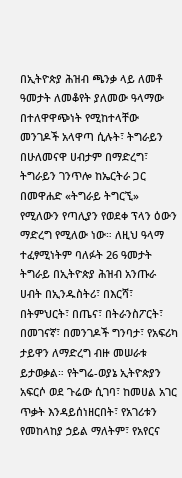በኢትዮጵያ ሕዝብ ጫንቃ ላይ ለመቶ ዓመታት ለመቆየት ያለመው ዓላማው  በተለዋዋጭነት የሚከተላቸው መንገዶች አላዋጣ ሲሉት፣ ትግራይን በሁለመናዋ ሀብታም በማድረግ፣ ትግራይን ገንጥሎ ከኤርትራ ጋር በመዋሐድ «ትግራይ ትግርኚ» የሚለውን የጣሊያን የወደቀ ፕላን ዕውን ማድረግ የሚለው ነው። ለዚህ ዓላማ ተፈፃሚነትም ባለፉት 26 ዓመታት ትግራይ በኢትዮጵያ ሕዝብ አንጡራ ሀብት በኢንዱስትሪ፣ በእርሻ፣ በትምህርት፣ በጤና፣ በትራንስፖርት፣ በመገናኛ፣ በመንገዶች ግንባታ፣ የአፍሪካ ታይዋን ለማድረግ ብዙ መሠራቱ ይታወቃል። የትግሬ-ወያኔ ኢትዮጵያን አፍርሶ ወደ ጉሬው ሲገባ፣ ከመሀል አገር ጥቃት እንዳይሰነዘርበት፣ የአገሪቱን የመከላከያ ኃይል ማለትም፣ የአየርና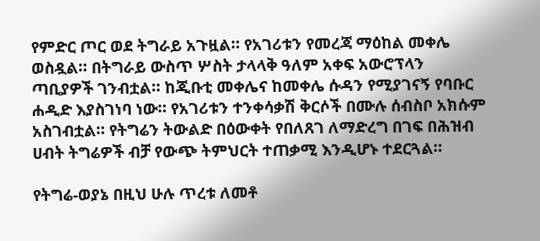የምድር ጦር ወደ ትግራይ አጉዟል። የአገሪቱን የመረጃ ማዕከል መቀሌ ወስዷል። በትግራይ ውስጥ ሦስት ታላላቅ ዓለም አቀፍ አውሮፕላን ጣቢያዎች ገንብቷል። ከጂቡቲ መቀሌና ከመቀሌ ሱዳን የሚያገናኝ የባቡር ሐዲድ እያስገነባ ነው። የአገሪቱን ተንቀሳቃሽ ቅርሶች በሙሉ ሰብስቦ አክሱም አስገብቷል። የትግሬን ትውልድ በዕውቀት የበለጸገ ለማድረግ በገፍ በሕዝብ ሀብት ትግሬዎች ብቻ የውጭ ትምህርት ተጠቃሚ እንዲሆኑ ተደርጓል።

የትግሬ-ወያኔ በዚህ ሁሉ ጥረቱ ለመቶ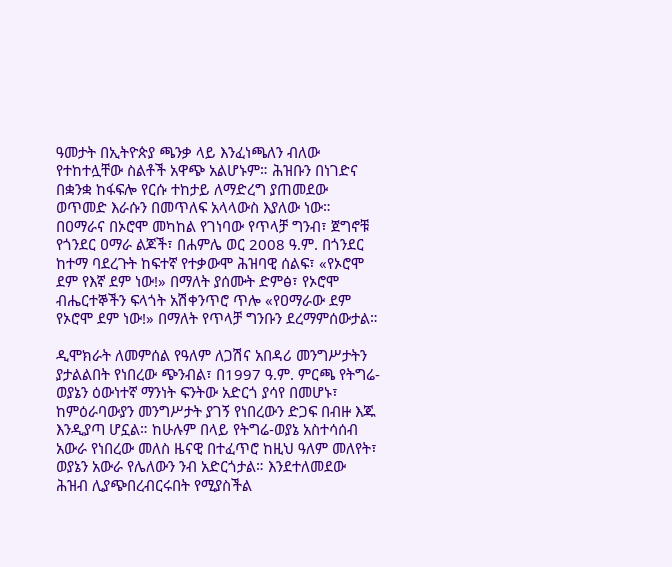ዓመታት በኢትዮጵያ ጫንቃ ላይ እንፈነጫለን ብለው የተከተሏቸው ስልቶች አዋጭ አልሆኑም። ሕዝቡን በነገድና በቋንቋ ከፋፍሎ የርሱ ተከታይ ለማድረግ ያጠመደው ወጥመድ እራሱን በመጥለፍ አላላውስ እያለው ነው። በዐማራና በኦሮሞ መካከል የገነባው የጥላቻ ግንብ፣ ጀግኖቹ የጎንደር ዐማራ ልጆች፣ በሐምሌ ወር 2008 ዓ.ም. በጎንደር ከተማ ባደረጉት ከፍተኛ የተቃውሞ ሕዝባዊ ሰልፍ፣ «የኦሮሞ ደም የእኛ ደም ነው!» በማለት ያሰሙት ድምፅ፣ የኦሮሞ ብሔርተኞችን ፍላጎት አሽቀንጥሮ ጥሎ «የዐማራው ደም የኦሮሞ ደም ነው!» በማለት የጥላቻ ግንቡን ደረማምሰውታል።

ዲሞክራት ለመምሰል የዓለም ለጋሽና አበዳሪ መንግሥታትን ያታልልበት የነበረው ጭንብል፣ በ1997 ዓ.ም. ምርጫ የትግሬ-ወያኔን ዕውነተኛ ማንነት ፍንትው አድርጎ ያሳየ በመሆኑ፣ ከምዕራባውያን መንግሥታት ያገኝ የነበረውን ድጋፍ በብዙ እጁ እንዲያጣ ሆኗል። ከሁሉም በላይ የትግሬ-ወያኔ አስተሳሰብ አውራ የነበረው መለስ ዜናዊ በተፈጥሮ ከዚህ ዓለም መለየት፣ ወያኔን አውራ የሌለውን ንብ አድርጎታል። እንደተለመደው ሕዝብ ሊያጭበረብርሩበት የሚያስችል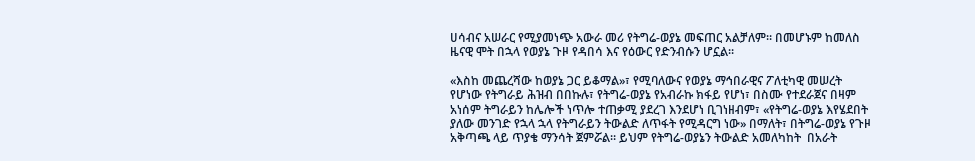ሀሳብና አሠራር የሚያመነጭ አውራ መሪ የትግሬ-ወያኔ መፍጠር አልቻለም። በመሆኑም ከመለስ ዜናዊ ሞት በኋላ የወያኔ ጉዞ የዳበሳ እና የዕውር የድንብሱን ሆኗል።

«እስከ መጨረሻው ከወያኔ ጋር ይቆማል»፣ የሚባለውና የወያኔ ማኅበራዊና ፖለቲካዊ መሠረት የሆነው የትግራይ ሕዝብ በበኩሉ፣ የትግሬ-ወያኔ የአብራኩ ክፋይ የሆነ፣ በስሙ የተደራጀና በዛም አነሰም ትግራይን ከሌሎች ነጥሎ ተጠቃሚ ያደረገ እንደሆነ ቢገነዘብም፣ «የትግሬ-ወያኔ እየሄደበት ያለው መንገድ የኋላ ኋላ የትግራይን ትውልድ ለጥፋት የሚዳርግ ነው» በማለት፣ በትግሬ-ወያኔ የጉዞ አቅጣጫ ላይ ጥያቄ ማንሳት ጀምሯል። ይህም የትግሬ-ወያኔን ትውልድ አመለካከት  በአራት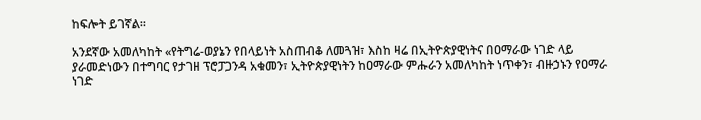ከፍሎት ይገኛል።

አንደኛው አመለካከት «የትግሬ-ወያኔን የበላይነት አስጠብቆ ለመጓዝ፣ እስከ ዛሬ በኢትዮጵያዊነትና በዐማራው ነገድ ላይ ያራመድነውን በተግባር የታገዘ ፕሮፓጋንዳ አቁመን፣ ኢትዮጵያዊነትን ከዐማራው ምሑራን አመለካከት ነጥቀን፣ ብዙኃኑን የዐማራ ነገድ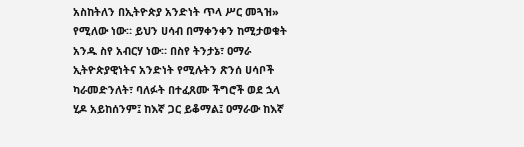አስከትለን በኢትዮጵያ አንድነት ጥላ ሥር መጓዝ» የሚለው ነው። ይህን ሀሳብ በማቀንቀን ከሚታወቁት አንዱ ስየ አብርሃ ነው። በስየ ትንታኔ፣ ዐማራ ኢትዮጵያዊነትና አንድነት የሚሉትን ጽንሰ ሀሳቦች ካራመድንለት፣ ባለፉት በተፈጸሙ ችግሮች ወደ ኋላ ሂዶ አይከሰንም፤ ከእኛ ጋር ይቆማል፤ ዐማራው ከእኛ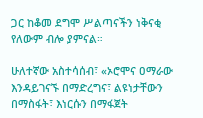ጋር ከቆመ ደግሞ ሥልጣናችን ነቅናቂ የለውም ብሎ ያምናል።

ሁለተኛው አስተሳሰብ፣ «ኦሮሞና ዐማራው እንዳይገናኙ በማድረግና፣ ልዩነታቸውን በማስፋት፣ እነርሱን በማፋጀት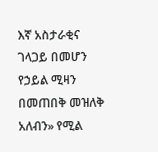እኛ አስታራቂና ገላጋይ በመሆን የኃይል ሚዛን በመጠበቅ መዝለቅ አለብን» የሚል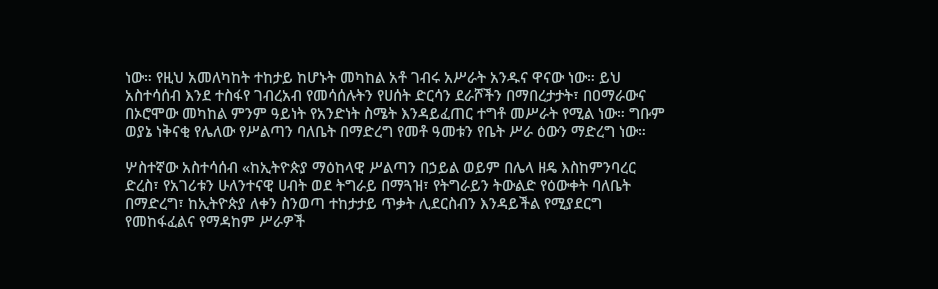ነው። የዚህ አመለካከት ተከታይ ከሆኑት መካከል አቶ ገብሩ አሥራት አንዱና ዋናው ነው። ይህ አስተሳሰብ እንደ ተስፋየ ገብረአብ የመሳሰሉትን የሀሰት ድርሳን ደራሾችን በማበረታታት፣ በዐማራውና በኦሮሞው መካከል ምንም ዓይነት የአንድነት ስሜት እንዳይፈጠር ተግቶ መሥራት የሚል ነው። ግቡም ወያኔ ነቅናቂ የሌለው የሥልጣን ባለቤት በማድረግ የመቶ ዓመቱን የቤት ሥራ ዕውን ማድረግ ነው።

ሦስተኛው አስተሳሰብ «ከኢትዮጵያ ማዕከላዊ ሥልጣን በኃይል ወይም በሌላ ዘዴ እስከምንባረር ድረስ፣ የአገሪቱን ሁለንተናዊ ሀብት ወደ ትግራይ በማጓዝ፣ የትግራይን ትውልድ የዕውቀት ባለቤት በማድረግ፣ ከኢትዮጵያ ለቀን ስንወጣ ተከታታይ ጥቃት ሊደርስብን እንዳይችል የሚያደርግ የመከፋፈልና የማዳከም ሥራዎች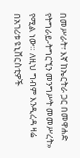በመሥራት፣ እኛ ከኤርትራ ጋር በመዋሐድ የትግራይ-ትግርኚን መንግሥት መመሥረት» የሚል ነው። ለዚህ ግብም እንዲረዳ ዛሬ በአገሪቱ ዩኒቨርስቲዎች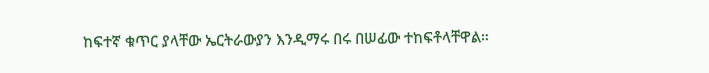ከፍተኛ ቁጥር ያላቸው ኤርትራውያን እንዲማሩ በሩ በሠፊው ተከፍቶላቸዋል።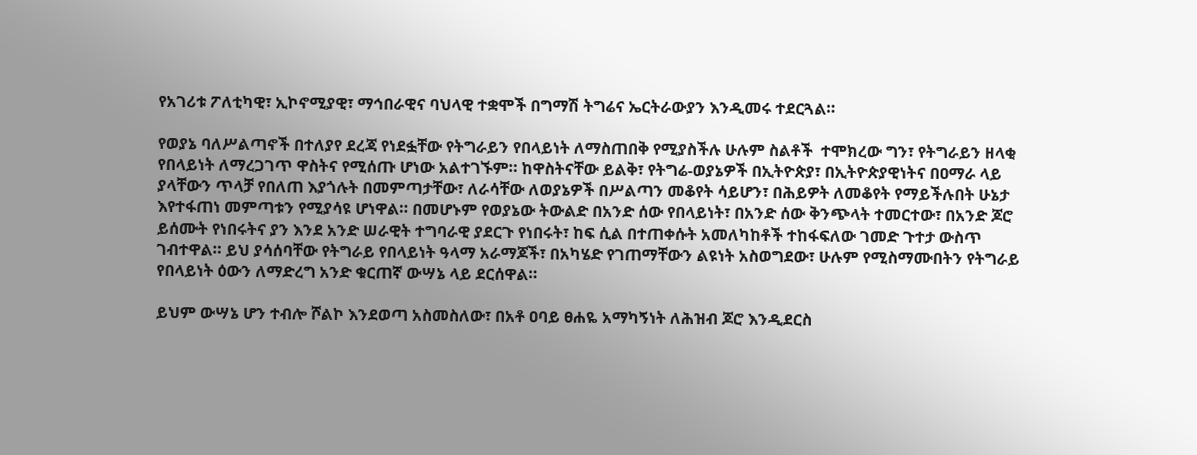የአገሪቱ ፖለቲካዊ፣ ኢኮኖሚያዊ፣ ማኅበራዊና ባህላዊ ተቋሞች በግማሽ ትግሬና ኤርትራውያን እንዲመሩ ተደርጓል።

የወያኔ ባለሥልጣኖች በተለያየ ደረጃ የነደፏቸው የትግራይን የበላይነት ለማስጠበቅ የሚያስችሉ ሁሉም ስልቶች  ተሞክረው ግን፣ የትግራይን ዘላቂ የበላይነት ለማረጋገጥ ዋስትና የሚሰጡ ሆነው አልተገኙም። ከዋስትናቸው ይልቅ፣ የትግሬ-ወያኔዎች በኢትዮጵያ፣ በኢትዮጵያዊነትና በዐማራ ላይ ያላቸውን ጥላቻ የበለጠ እያጎሉት በመምጣታቸው፣ ለራሳቸው ለወያኔዎች በሥልጣን መቆየት ሳይሆን፣ በሕይዎት ለመቆየት የማይችሉበት ሁኔታ እየተፋጠነ መምጣቱን የሚያሳዩ ሆነዋል። በመሆኑም የወያኔው ትውልድ በአንድ ሰው የበላይነት፣ በአንድ ሰው ቅንጭላት ተመርተው፣ በአንድ ጆሮ ይሰሙት የነበሩትና ያን እንደ አንድ ሠራዊት ተግባራዊ ያደርጉ የነበሩት፣ ከፍ ሲል በተጠቀሱት አመለካከቶች ተከፋፍለው ገመድ ጉተታ ውስጥ ገብተዋል። ይህ ያሳሰባቸው የትግራይ የበላይነት ዓላማ አራማጆች፣ በአካሄድ የገጠማቸውን ልዩነት አስወግደው፣ ሁሉም የሚስማሙበትን የትግራይ የበላይነት ዕውን ለማድረግ አንድ ቁርጠኛ ውሣኔ ላይ ደርሰዋል።

ይህም ውሣኔ ሆን ተብሎ ሾልኮ እንደወጣ አስመስለው፣ በአቶ ዐባይ ፀሐዬ አማካኝነት ለሕዝብ ጆሮ እንዲደርስ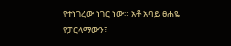የተነገረው ነገር ነው። አቶ አባይ ፀሐዬ የፓርላማውን፣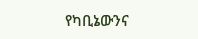የካቢኔውንና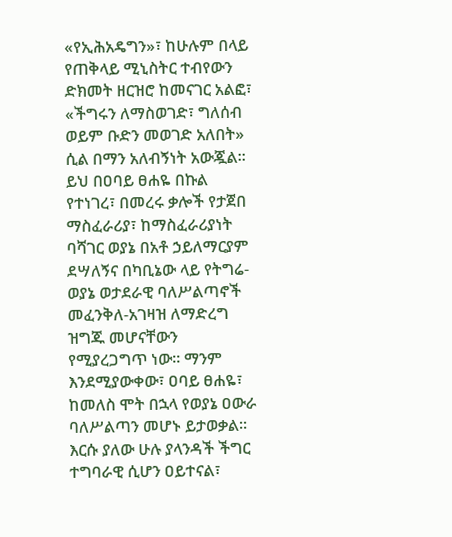«የኢሕአዴግን»፣ ከሁሉም በላይ የጠቅላይ ሚኒስትር ተብየውን ድክመት ዘርዝሮ ከመናገር አልፎ፣ «ችግሩን ለማስወገድ፣ ግለሰብ ወይም ቡድን መወገድ አለበት» ሲል በማን አለብኝነት አውጇል። ይህ በዐባይ ፀሐዬ በኩል የተነገረ፣ በመረሩ ቃሎች የታጀበ ማስፈራሪያ፣ ከማስፈራሪያነት ባሻገር ወያኔ በአቶ ኃይለማርያም ደሣለኝና በካቢኔው ላይ የትግሬ-ወያኔ ወታደራዊ ባለሥልጣኖች መፈንቅለ-አገዛዝ ለማድረግ ዝግጁ መሆናቸውን የሚያረጋግጥ ነው። ማንም እንደሚያውቀው፣ ዐባይ ፀሐዬ፣ ከመለስ ሞት በኋላ የወያኔ ዐውራ ባለሥልጣን መሆኑ ይታወቃል። እርሱ ያለው ሁሉ ያላንዳች ችግር ተግባራዊ ሲሆን ዐይተናል፣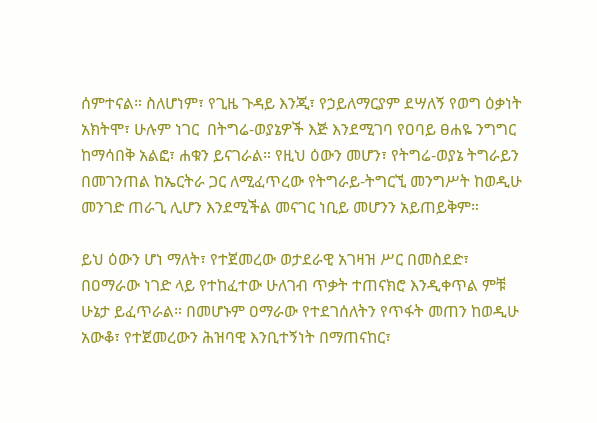ሰምተናል። ስለሆነም፣ የጊዜ ጉዳይ እንጂ፣ የኃይለማርያም ደሣለኝ የወግ ዕቃነት አክትሞ፣ ሁሉም ነገር  በትግሬ-ወያኔዎች እጅ እንደሚገባ የዐባይ ፀሐዬ ንግግር ከማሳበቅ አልፎ፣ ሐቁን ይናገራል። የዚህ ዕውን መሆን፣ የትግሬ-ወያኔ ትግራይን በመገንጠል ከኤርትራ ጋር ለሚፈጥረው የትግራይ-ትግርኚ መንግሥት ከወዲሁ መንገድ ጠራጊ ሊሆን እንደሚችል መናገር ነቢይ መሆንን አይጠይቅም።

ይህ ዕውን ሆነ ማለት፣ የተጀመረው ወታደራዊ አገዛዝ ሥር በመስደድ፣ በዐማራው ነገድ ላይ የተከፈተው ሁለገብ ጥቃት ተጠናክሮ እንዲቀጥል ምቹ ሁኔታ ይፈጥራል። በመሆኑም ዐማራው የተደገሰለትን የጥፋት መጠን ከወዲሁ አውቆ፣ የተጀመረውን ሕዝባዊ እንቢተኝነት በማጠናከር፣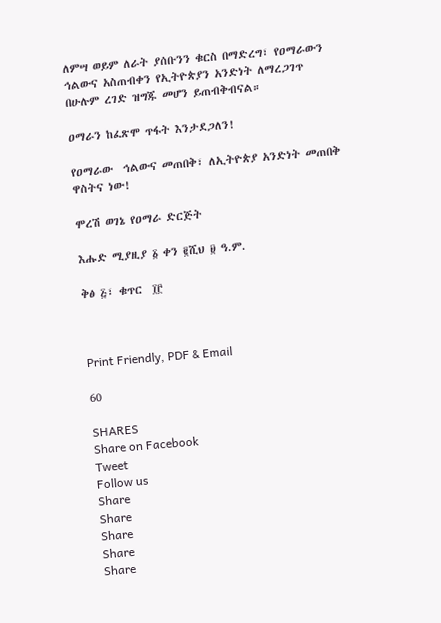ለምሣ ወይም ለራት ያሰቡንን ቁርስ በማድረግ፣ የዐማራውን ኅልውና አስጠብቀን የኢትዮጵያን አንድነት ለማረጋገጥ በሁሉም ረገድ ዝግጁ መሆን ይጠብቅብናል።

ዐማራን ከፈጽሞ ጥፋት እንታደጋለን!

የዐማራው  ኅልውና መጠበቅ፣ ለኢትዮጵያ አንድነት መጠበቅ ዋስትና ነው!

ሞረሽ ወገኔ የዐማራ ድርጅት

እሑድ ሚያዚያ ፩ ቀን ፪ሺህ ፱ ዓ.ም.

ቅፅ ፭፣ ቁጥር  ፲፫



Print Friendly, PDF & Email

60

SHARES
Share on Facebook
Tweet
Follow us
Share
Share
Share
Share
Share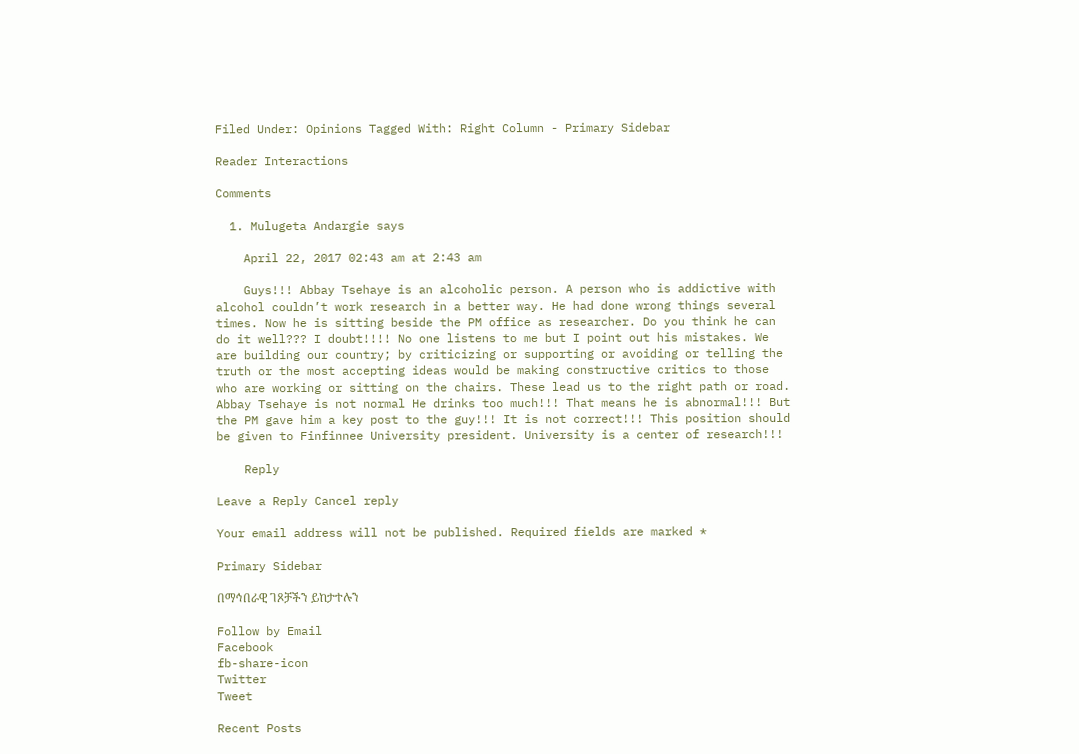Filed Under: Opinions Tagged With: Right Column - Primary Sidebar

Reader Interactions

Comments

  1. Mulugeta Andargie says

    April 22, 2017 02:43 am at 2:43 am

    Guys!!! Abbay Tsehaye is an alcoholic person. A person who is addictive with alcohol couldn’t work research in a better way. He had done wrong things several times. Now he is sitting beside the PM office as researcher. Do you think he can do it well??? I doubt!!!! No one listens to me but I point out his mistakes. We are building our country; by criticizing or supporting or avoiding or telling the truth or the most accepting ideas would be making constructive critics to those who are working or sitting on the chairs. These lead us to the right path or road. Abbay Tsehaye is not normal He drinks too much!!! That means he is abnormal!!! But the PM gave him a key post to the guy!!! It is not correct!!! This position should be given to Finfinnee University president. University is a center of research!!!

    Reply

Leave a Reply Cancel reply

Your email address will not be published. Required fields are marked *

Primary Sidebar

በማኅበራዊ ገጾቻችን ይከታተሉን

Follow by Email
Facebook
fb-share-icon
Twitter
Tweet

Recent Posts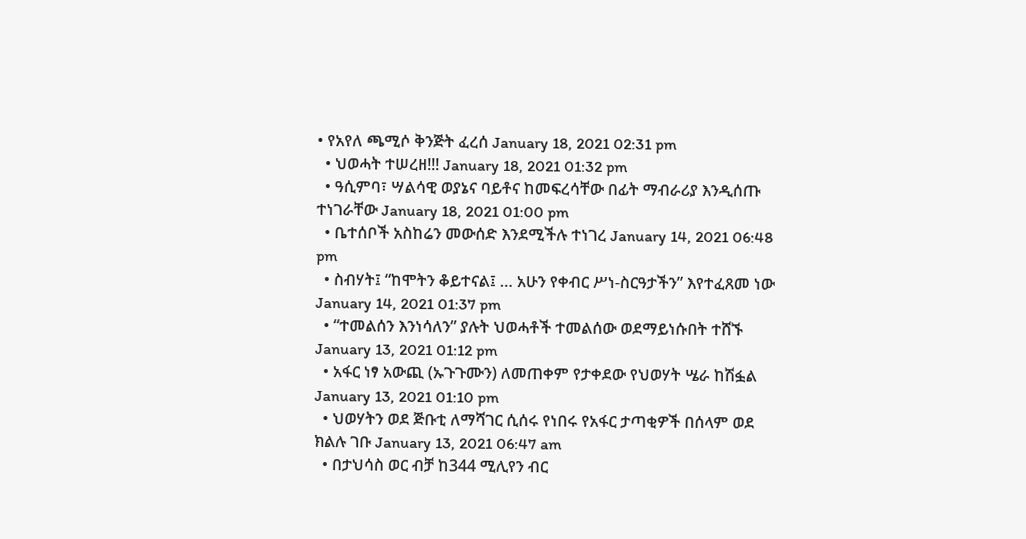• የአየለ ጫሚሶ ቅንጅት ፈረሰ January 18, 2021 02:31 pm
  • ህወሓት ተሠረዘ!!! January 18, 2021 01:32 pm
  • ዓሲምባ፣ ሣልሳዊ ወያኔና ባይቶና ከመፍረሳቸው በፊት ማብራሪያ እንዲሰጡ ተነገራቸው January 18, 2021 01:00 pm
  • ቤተሰቦች አስከሬን መውሰድ እንደሚችሉ ተነገረ January 14, 2021 06:48 pm
  • ስብሃት፤ “ከሞትን ቆይተናል፤ … አሁን የቀብር ሥነ-ስርዓታችን” እየተፈጸመ ነው January 14, 2021 01:37 pm
  • “ተመልሰን እንነሳለን” ያሉት ህወሓቶች ተመልሰው ወደማይነሱበት ተሸኙ January 13, 2021 01:12 pm
  • አፋር ነፃ አውጪ (ኡጉጉሙን) ለመጠቀም የታቀደው የህወሃት ሤራ ከሽፏል January 13, 2021 01:10 pm
  • ህወሃትን ወደ ጅቡቲ ለማሻገር ሲሰሩ የነበሩ የአፋር ታጣቂዎች በሰላም ወደ ክልሉ ገቡ January 13, 2021 06:47 am
  • በታህሳስ ወር ብቻ ከ344 ሚሊየን ብር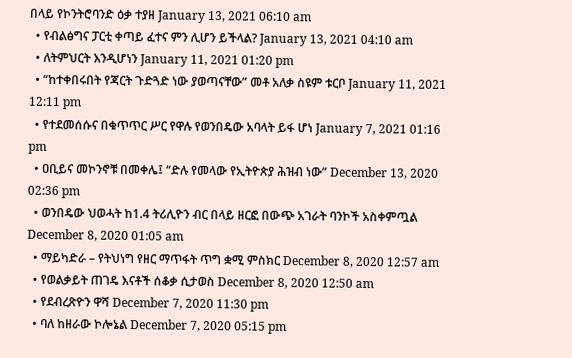በላይ የኮንትሮባንድ ዕቃ ተያዘ January 13, 2021 06:10 am
  • የብልፅግና ፓርቲ ቀጣይ ፈተና ምን ሊሆን ይችላል? January 13, 2021 04:10 am
  • ለትምህርት እንዲሆነን January 11, 2021 01:20 pm
  • “ከተቀበሩበት የጃርት ጉድጓድ ነው ያወጣናቸው” መቶ አለቃ ስዩም ቱርቦ January 11, 2021 12:11 pm
  • የተደመሰሱና በቁጥጥር ሥር የዋሉ የወንበዴው አባላት ይፋ ሆነ January 7, 2021 01:16 pm
  • ዐቢይና መኮንኖቹ በመቀሌ፤ “ድሉ የመላው የኢትዮጵያ ሕዝብ ነው” December 13, 2020 02:36 pm
  • ወንበዴው ህወሓት ከ1.4 ትሪሊዮን ብር በላይ ዘርፎ በውጭ አገራት ባንኮች አስቀምጧል December 8, 2020 01:05 am
  • ማይካድራ – የትህነግ የዘር ማጥፋት ጥግ ቋሚ ምስክር December 8, 2020 12:57 am
  • የወልቃይት ጠገዴ እናቶች ሰቆቃ ሲታወስ December 8, 2020 12:50 am
  • የደብረጽዮን ዋሻ December 7, 2020 11:30 pm
  • ባለ ከዘራው ኮሎኔል December 7, 2020 05:15 pm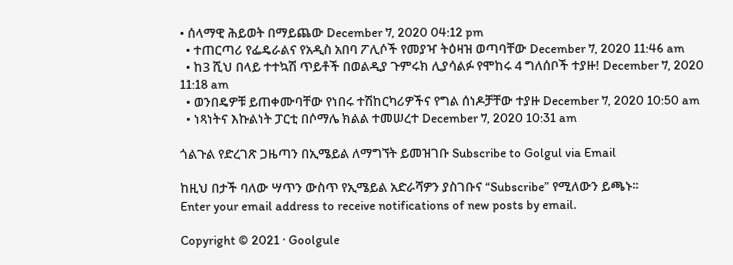• ሰላማዊ ሕይወት በማይጨው December 7, 2020 04:12 pm
  • ተጠርጣሪ የፌዴራልና የአዲስ አበባ ፖሊሶች የመያዣ ትዕዛዝ ወጣባቸው December 7, 2020 11:46 am
  • ከ3 ሺህ በላይ ተተኳሽ ጥይቶች በወልዲያ ጉምሩክ ሊያሳልፉ የሞከሩ 4 ግለሰቦች ተያዙ! December 7, 2020 11:18 am
  • ወንበዴዎቹ ይጠቀሙባቸው የነበሩ ተሽከርካሪዎችና የግል ሰነዶቻቸው ተያዙ December 7, 2020 10:50 am
  • ነጻነትና እኩልነት ፓርቲ በሶማሌ ክልል ተመሠረተ December 7, 2020 10:31 am

ጎልጉል የድረገጽ ጋዜጣን በኢሜይል ለማግኘት ይመዝገቡ Subscribe to Golgul via Email

ከዚህ በታች ባለው ሣጥን ውስጥ የኢሜይል አድራሻዎን ያስገቡና “Subscribe” የሚለውን ይጫኑ፡፡
Enter your email address to receive notifications of new posts by email.

Copyright © 2021 · Goolgule